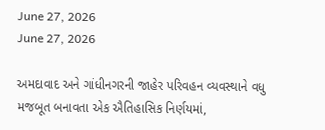June 27, 2026
June 27, 2026

અમદાવાદ અને ગાંધીનગરની જાહેર પરિવહન વ્યવસ્થાને વધુ મજબૂત બનાવતા એક ઐતિહાસિક નિર્ણયમાં,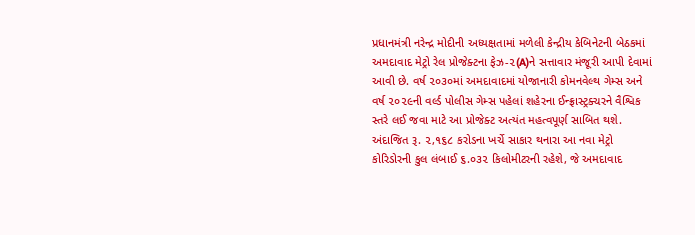પ્રધાનમંત્રી નરેન્દ્ર મોદીની અધ્યક્ષતામાં મળેલી કેન્દ્રીય કેબિનેટની બેઠકમાં અમદાવાદ મેટ્રો રેલ પ્રોજેક્ટના ફેઝ-૨(A)ને સત્તાવાર મંજૂરી આપી દેવામાં આવી છે. વર્ષ ૨૦૩૦માં અમદાવાદમાં યોજાનારી કોમનવેલ્થ ગેમ્સ અને વર્ષ ૨૦૨૯ની વર્લ્ડ પોલીસ ગેમ્સ પહેલાં શહેરના ઈન્ફ્રાસ્ટ્રક્ચરને વૈશ્વિક સ્તરે લઈ જવા માટે આ પ્રોજેક્ટ અત્યંત મહત્વપૂર્ણ સાબિત થશે. અંદાજિત રૂ. ૨,૧૬૮ કરોડના ખર્ચે સાકાર થનારા આ નવા મેટ્રો કોરિડોરની કુલ લંબાઈ ૬.૦૩૨ કિલોમીટરની રહેશે, જે અમદાવાદ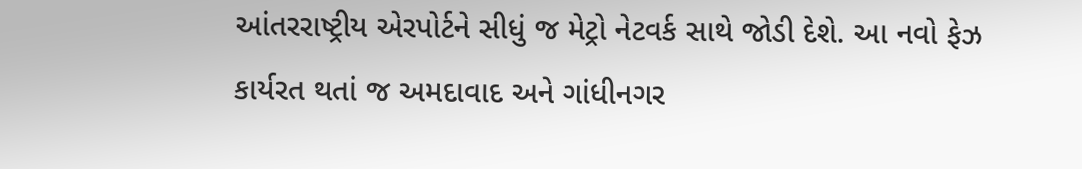આંતરરાષ્ટ્રીય એરપોર્ટને સીધું જ મેટ્રો નેટવર્ક સાથે જોડી દેશે. આ નવો ફેઝ કાર્યરત થતાં જ અમદાવાદ અને ગાંધીનગર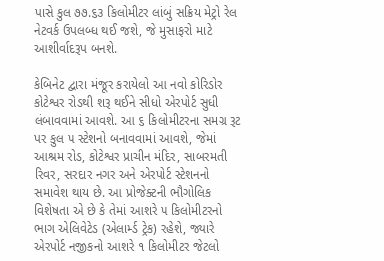પાસે કુલ ૭૭.૬૩ કિલોમીટર લાંબું સક્રિય મેટ્રો રેલ નેટવર્ક ઉપલબ્ધ થઈ જશે, જે મુસાફરો માટે આશીર્વાદરૂપ બનશે.

કેબિનેટ દ્વારા મંજૂર કરાયેલો આ નવો કોરિડોર કોટેશ્વર રોડથી શરૂ થઈને સીધો એરપોર્ટ સુધી લંબાવવામાં આવશે. આ ૬ કિલોમીટરના સમગ્ર રૂટ પર કુલ ૫ સ્ટેશનો બનાવવામાં આવશે, જેમાં આશ્રમ રોડ, કોટેશ્વર પ્રાચીન મંદિર, સાબરમતી રિવર, સરદાર નગર અને એરપોર્ટ સ્ટેશનનો સમાવેશ થાય છે. આ પ્રોજેક્ટની ભૌગોલિક વિશેષતા એ છે કે તેમાં આશરે ૫ કિલોમીટરનો ભાગ એલિવેટેડ (એલાર્મ્ડ ટ્રેક) રહેશે, જ્યારે એરપોર્ટ નજીકનો આશરે ૧ કિલોમીટર જેટલો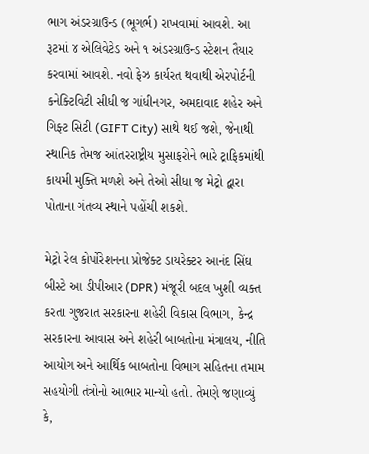ભાગ અંડરગ્રાઉન્ડ (ભૂગર્ભ) રાખવામાં આવશે. આ રૂટમાં ૪ એલિવેટેડ અને ૧ અંડરગ્રાઉન્ડ સ્ટેશન તૈયાર કરવામાં આવશે. નવો ફેઝ કાર્યરત થવાથી એરપોર્ટની કનેક્ટિવિટી સીધી જ ગાંધીનગર, અમદાવાદ શહેર અને ગિફ્ટ સિટી (GIFT City) સાથે થઈ જશે, જેનાથી સ્થાનિક તેમજ આંતરરાષ્ટ્રીય મુસાફરોને ભારે ટ્રાફિકમાંથી કાયમી મુક્તિ મળશે અને તેઓ સીધા જ મેટ્રો દ્વારા પોતાના ગંતવ્ય સ્થાને પહોંચી શકશે.

મેટ્રો રેલ કોર્પોરેશનના પ્રોજેક્ટ ડાયરેક્ટર આનંદ સિંઘ બીસ્ટે આ ડીપીઆર (DPR) મંજૂરી બદલ ખુશી વ્યક્ત કરતા ગુજરાત સરકારના શહેરી વિકાસ વિભાગ, કેન્દ્ર સરકારના આવાસ અને શહેરી બાબતોના મંત્રાલય, નીતિ આયોગ અને આર્થિક બાબતોના વિભાગ સહિતના તમામ સહયોગી તંત્રોનો આભાર માન્યો હતો. તેમણે જણાવ્યું કે,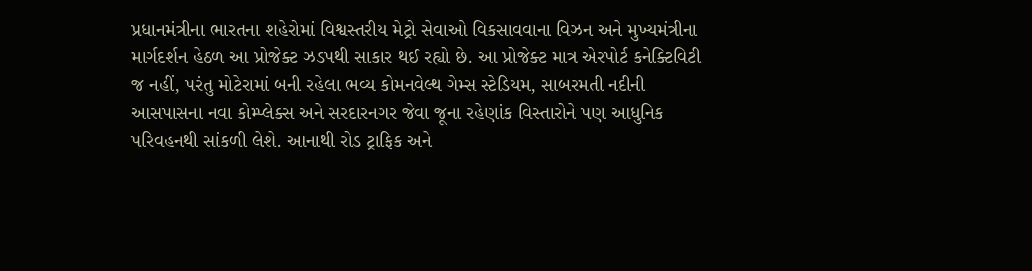પ્રધાનમંત્રીના ભારતના શહેરોમાં વિશ્વસ્તરીય મેટ્રો સેવાઓ વિકસાવવાના વિઝન અને મુખ્યમંત્રીના માર્ગદર્શન હેઠળ આ પ્રોજેક્ટ ઝડપથી સાકાર થઈ રહ્યો છે. આ પ્રોજેક્ટ માત્ર એરપોર્ટ કનેક્ટિવિટી જ નહીં, પરંતુ મોટેરામાં બની રહેલા ભવ્ય કોમનવેલ્થ ગેમ્સ સ્ટેડિયમ, સાબરમતી નદીની આસપાસના નવા કોમ્પ્લેક્સ અને સરદારનગર જેવા જૂના રહેણાંક વિસ્તારોને પણ આધુનિક પરિવહનથી સાંકળી લેશે. આનાથી રોડ ટ્રાફિક અને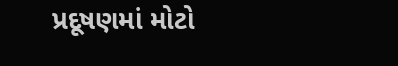પ્રદૂષણમાં મોટો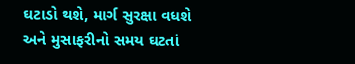ઘટાડો થશે, માર્ગ સુરક્ષા વધશે અને મુસાફરીનો સમય ઘટતાં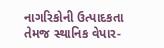નાગરિકોની ઉત્પાદકતા તેમજ સ્થાનિક વેપાર-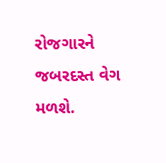રોજગારને જબરદસ્ત વેગ મળશે.